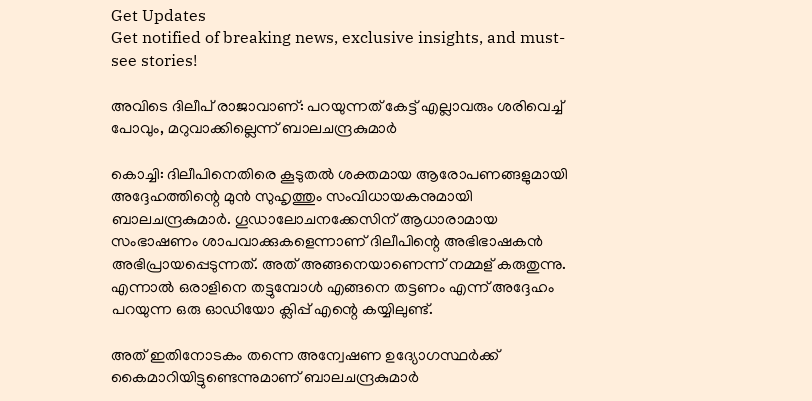Get Updates
Get notified of breaking news, exclusive insights, and must-see stories!

അവിടെ ദിലീപ് രാജാവാണ്: പറയുന്നത് കേട്ട് എല്ലാവരും ശരിവെച്ച് പോവും, മറുവാക്കില്ലെന്ന് ബാലചന്ദ്രകുമാർ

കൊച്ചി: ദിലീപിനെതിരെ കൂടുതല്‍ ശക്തമായ ആരോപണങ്ങളുമായി അദ്ദേഹത്തിന്റെ മുന്‍ സുഹൃത്തും സംവിധായകനുമായി ബാലചന്ദ്രകുമാർ. ഗൂഡാലോചനക്കേസിന് ആധാരാമായ സംഭാഷണം ശാപവാക്കുകളെന്നാണ് ദിലീപിന്റെ അഭിഭാഷകന്‍ അഭിപ്രായപ്പെടുന്നത്. അത് അങ്ങനെയാണെന്ന് നമ്മള് കരുതുന്നു. എന്നാല്‍ ഒരാളിനെ തട്ടുമ്പോള്‍ എങ്ങനെ തട്ടണം എന്ന് അദ്ദേഹം പറയുന്ന ഒരു ഓഡിയോ ക്ലിപ്പ് എന്റെ കയ്യിലുണ്ട്.

അത് ഇതിനോടകം തന്നെ അന്വേഷണ ഉദ്യോഗസ്ഥർക്ക് കൈമാറിയിട്ടുണ്ടെന്നുമാണ് ബാലചന്ദ്രകുമാർ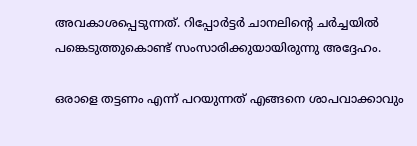അവകാശപ്പെടുന്നത്. റിപ്പോർട്ടർ ചാനലിന്റെ ചർച്ചയില്‍ പങ്കെടുത്തുകൊണ്ട് സംസാരിക്കുയായിരുന്നു അദ്ദേഹം.

ഒരാളെ തട്ടണം എന്ന് പറയുന്നത് എങ്ങനെ ശാപവാക്കാവും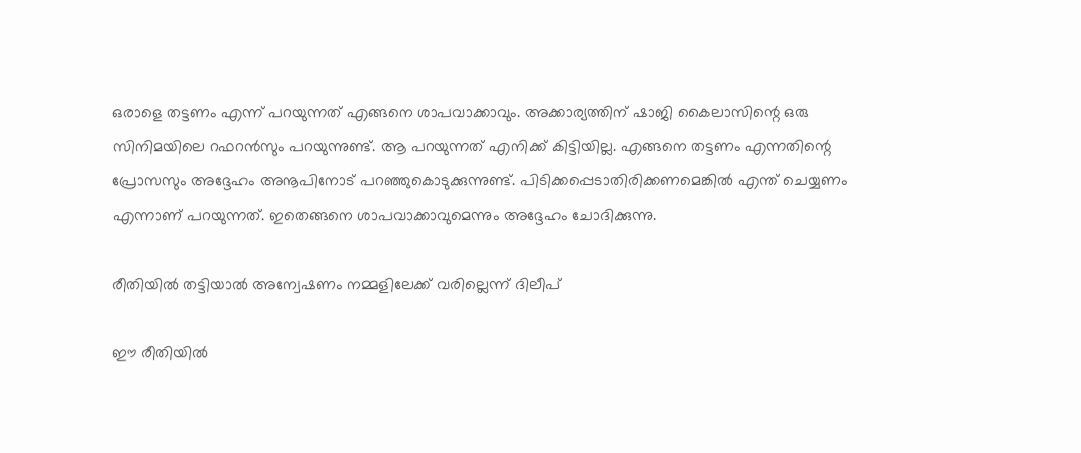ഒരാളെ തട്ടണം എന്ന് പറയുന്നത് എങ്ങനെ ശാപവാക്കാവും. അക്കാര്യത്തിന് ഷാജി കൈലാസിന്റെ ഒരു സിനിമയിലെ റഫറന്‍സും പറയുന്നുണ്ട്. ആ പറയുന്നത് എനിക്ക് കിട്ടിയില്ല. എങ്ങനെ തട്ടണം എന്നതിന്റെ പ്രോസസും അദ്ദേഹം അനൂപിനോട് പറഞ്ഞുകൊടുക്കുന്നുണ്ട്. പിടിക്കപ്പെടാതിരിക്കണമെങ്കില്‍ എന്ത് ചെയ്യണം എന്നാണ് പറയുന്നത്. ഇതെങ്ങനെ ശാപവാക്കാവുമെന്നും അദ്ദേഹം ചോദിക്കുന്നു.

രീതിയില്‍ തട്ടിയാല്‍ അന്വേഷണം നമ്മളിലേക്ക് വരില്ലെന്ന് ദിലീപ്

ഈ രീതിയില്‍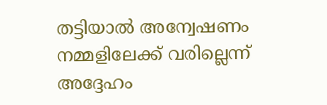തട്ടിയാല്‍ അന്വേഷണം നമ്മളിലേക്ക് വരില്ലെന്ന് അദ്ദേഹം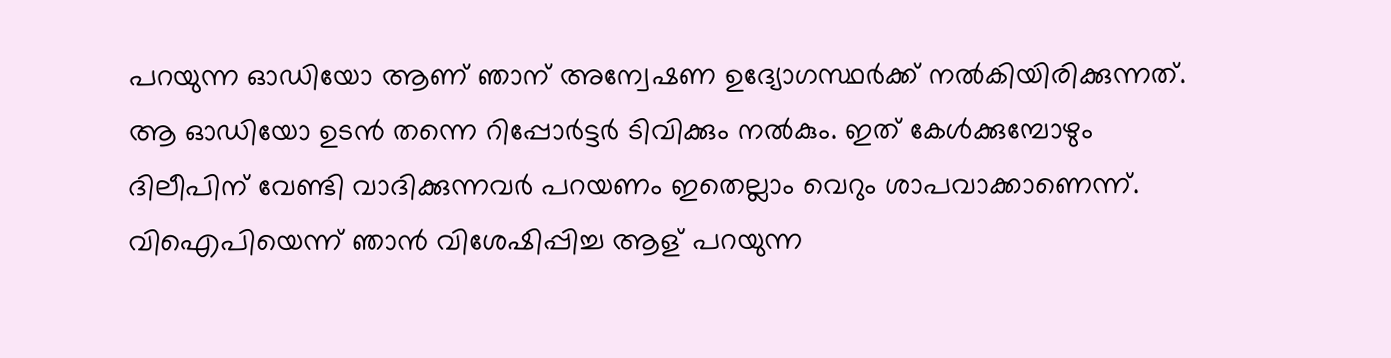പറയുന്ന ഓഡിയോ ആണ് ഞാന് അന്വേഷണ ഉദ്യോഗസ്ഥർക്ക് നല്‍കിയിരിക്കുന്നത്. ആ ഓഡിയോ ഉടന്‍ തന്നെ റിപ്പോർട്ടർ ടിവിക്കും നല്‍കും. ഇത് കേള്‍ക്കുമ്പോഴും ദിലീപിന് വേണ്ടി വാദിക്കുന്നവർ പറയണം ഇതെല്ലാം വെറും ശാപവാക്കാണെന്ന്. വിഐപിയെന്ന് ഞാന്‍ വിശേഷിപ്പിച്ച ആള് പറയുന്ന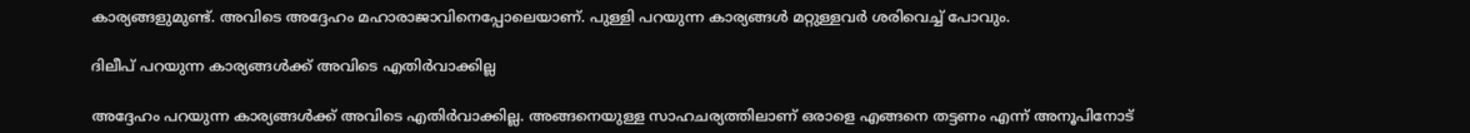കാര്യങ്ങളുമുണ്ട്. അവിടെ അദ്ദേഹം മഹാരാജാവിനെപ്പോലെയാണ്. പുള്ളി പറയുന്ന കാര്യങ്ങള്‍ മറ്റുള്ളവർ ശരിവെച്ച് പോവും.

ദിലീപ് പറയുന്ന കാര്യങ്ങള്‍ക്ക് അവിടെ എതിർവാക്കില്ല

അദ്ദേഹം പറയുന്ന കാര്യങ്ങള്‍ക്ക് അവിടെ എതിർവാക്കില്ല. അങ്ങനെയുള്ള സാഹചര്യത്തിലാണ് ഒരാളെ എങ്ങനെ തട്ടണം എന്ന് അനൂപിനോട്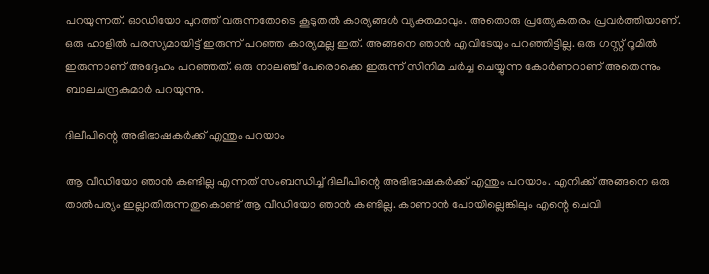പറയുന്നത്. ഓഡിയോ പുറത്ത് വരുന്നതോടെ കൂടുതല്‍ കാര്യങ്ങള്‍ വ്യക്തമാവും. അതൊരു പ്രത്യേകതരം പ്രവർത്തിയാണ്. ഒരു ഹാളില്‍ പരസ്യമായിട്ട് ഇരുന്ന് പറഞ്ഞ കാര്യമല്ല ഇത്. അങ്ങനെ ഞാന്‍ എവിടേയും പറഞ്ഞിട്ടില്ല. ഒരു ഗസ്റ്റ് റൂമില്‍ ഇരുന്നാണ് അദ്ദേഹം പറഞ്ഞത്. ഒരു നാലഞ്ച് പേരൊക്കെ ഇരുന്ന് സിനിമ ചർച്ച ചെയ്യുന്ന കോർണറാണ് അതെന്നും ബാലചന്ദ്രകുമാർ പറയുന്നു.

ദിലീപിന്റെ അഭിഭാഷകർക്ക് എന്തും പറയാം

ആ വീഡിയോ ഞാന്‍ കണ്ടില്ല എന്നത് സംബന്ധിച്ച് ദിലീപിന്റെ അഭിഭാഷകർക്ക് എന്തും പറയാം. എനിക്ക് അങ്ങനെ ഒരു താല്‍പര്യം ഇല്ലാതിരുന്നതുകൊണ്ട് ആ വീഡിയോ ഞാന്‍ കണ്ടില്ല. കാണാന്‍ പോയില്ലെങ്കിലും എന്റെ ചെവി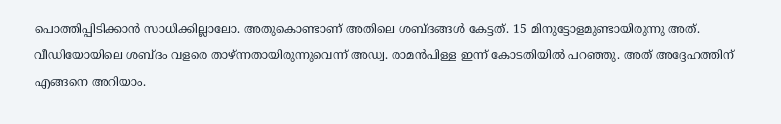പൊത്തിപ്പിടിക്കാന്‍ സാധിക്കില്ലാലോ. അതുകൊണ്ടാണ് അതിലെ ശബ്ദങ്ങള്‍ കേട്ടത്. 15 മിനുട്ടോളമുണ്ടായിരുന്നു അത്. വീഡിയോയിലെ ശബ്ദം വളരെ താഴ്ന്നതായിരുന്നുവെന്ന് അഡ്വ. രാമന്‍പിള്ള ഇന്ന് കോടതിയില്‍ പറഞ്ഞു. അത് അദ്ദേഹത്തിന് എങ്ങനെ അറിയാം.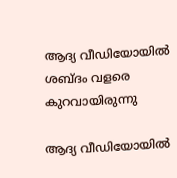ആദ്യ വീഡിയോയില്‍ ശബ്ദം വളരെ കുറവായിരുന്നു

ആദ്യ വീഡിയോയില്‍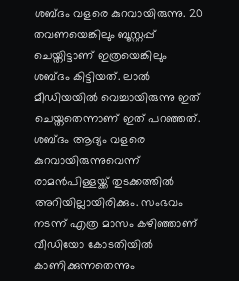ശബ്ദം വളരെ കുറവായിരുന്നു. 20 തവണയെങ്കിലും ബൂസ്റ്റപ്പ് ചെയ്തിട്ടാണ് ഇത്രയെങ്കിലും ശബ്ദം കിട്ടിയത്. ലാല്‍ മീഡിയയില്‍ വെച്ചായിരുന്നു ഇത് ചെയ്തതെന്നാണ് ഇത് പറഞ്ഞത്. ശബ്ദം ആദ്യം വളരെ കുറവായിരുന്നുവെന്ന് രാമന്‍പിള്ളയ്ക്ക് തുടക്കത്തില്‍ അറിയില്ലായിരിക്കും. സംഭവം നടന്ന് എത്ര മാസം കഴിഞ്ഞാണ് വീഡിയോ കോടതിയില്‍ കാണിക്കുന്നതെന്നും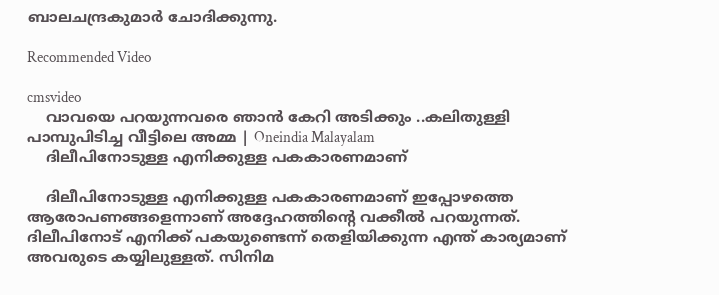ബാലചന്ദ്രകുമാർ ചോദിക്കുന്നു.

Recommended Video

cmsvideo
    വാവയെ പറയുന്നവരെ ഞാൻ കേറി അടിക്കും ..കലിതുള്ളി പാമ്പുപിടിച്ച വീട്ടിലെ അമ്മ | Oneindia Malayalam
    ദിലീപിനോടുള്ള എനിക്കുള്ള പകകാരണമാണ്

    ദിലീപിനോടുള്ള എനിക്കുള്ള പകകാരണമാണ് ഇപ്പോഴത്തെ ആരോപണങ്ങളെന്നാണ് അദ്ദേഹത്തിന്റെ വക്കീല്‍ പറയുന്നത്. ദിലീപിനോട് എനിക്ക് പകയുണ്ടെന്ന് തെളിയിക്കുന്ന എന്ത് കാര്യമാണ് അവരുടെ കയ്യിലുള്ളത്. സിനിമ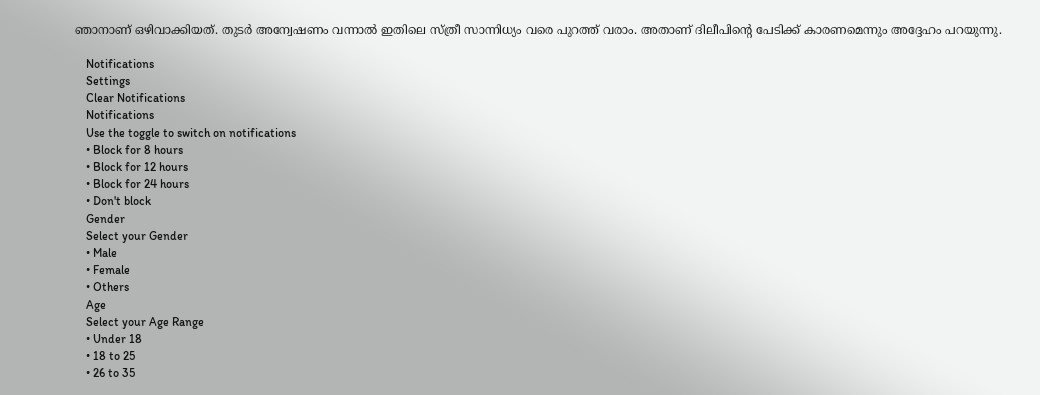ഞാനാണ് ഒഴിവാക്കിയത്. തുടർ അന്വേഷണം വന്നാല്‍ ഇതിലെ സ്ത്രീ സാന്നിധ്യം വരെ പുറത്ത് വരാം. അതാണ് ദിലീപിന്റെ പേടിക്ക് കാരണമെന്നും അദ്ദേഹം പറയുന്നു.

    Notifications
    Settings
    Clear Notifications
    Notifications
    Use the toggle to switch on notifications
    • Block for 8 hours
    • Block for 12 hours
    • Block for 24 hours
    • Don't block
    Gender
    Select your Gender
    • Male
    • Female
    • Others
    Age
    Select your Age Range
    • Under 18
    • 18 to 25
    • 26 to 35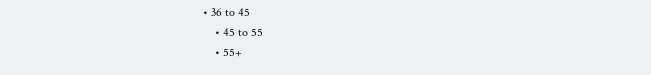• 36 to 45
    • 45 to 55
    • 55+